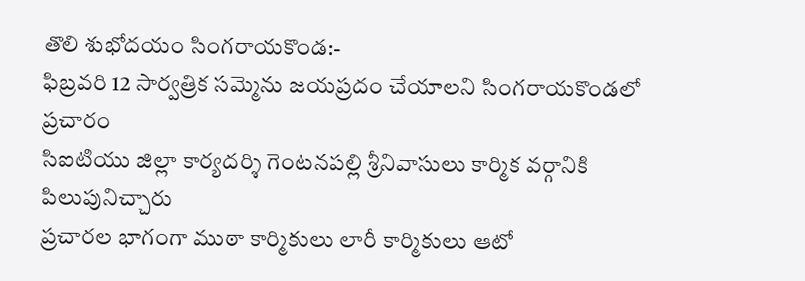తొలి శుభోదయం సింగరాయకొండ:-
ఫిబ్రవరి 12 సార్వత్రిక సమ్మెను జయప్రదం చేయాలని సింగరాయకొండలో ప్రచారం
సిఐటియు జిల్లా కార్యదర్శి గెంటనపల్లి శ్రీనివాసులు కార్మిక వర్గానికి పిలుపునిచ్చారు
ప్రచారల భాగంగా ముఠా కార్మికులు లారీ కార్మికులు ఆటో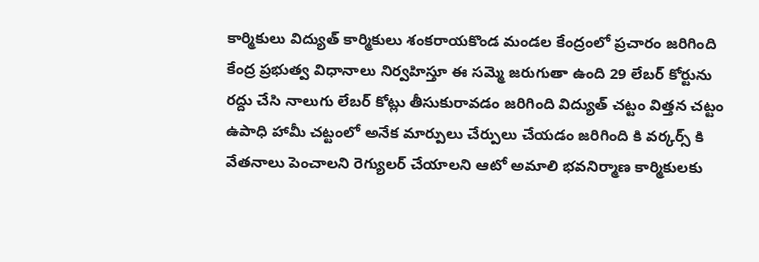కార్మికులు విద్యుత్ కార్మికులు శంకరాయకొండ మండల కేంద్రంలో ప్రచారం జరిగింది కేంద్ర ప్రభుత్వ విధానాలు నిర్వహిస్తూ ఈ సమ్మె జరుగుతా ఉంది 29 లేబర్ కోర్టును రద్దు చేసి నాలుగు లేబర్ కోట్లు తీసుకురావడం జరిగింది విద్యుత్ చట్టం విత్తన చట్టం ఉపాధి హామీ చట్టంలో అనేక మార్పులు చేర్పులు చేయడం జరిగింది కి వర్కర్స్ కి వేతనాలు పెంచాలని రెగ్యులర్ చేయాలని ఆటో అమాలి భవనిర్మాణ కార్మికులకు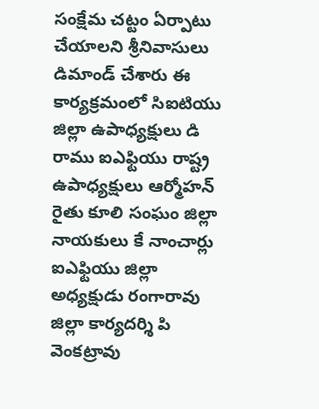సంక్షేమ చట్టం ఏర్పాటు చేయాలని శ్రీనివాసులు డిమాండ్ చేశారు ఈ కార్యక్రమంలో సిఐటియు జిల్లా ఉపాధ్యక్షులు డి రాము ఐఎఫ్టియు రాష్ట్ర ఉపాధ్యక్షులు ఆర్మోహన్ రైతు కూలి సంఘం జిల్లా నాయకులు కే నాంచార్లు ఐఎఫ్టియు జిల్లా అధ్యక్షుడు రంగారావు జిల్లా కార్యదర్శి పి వెంకట్రావు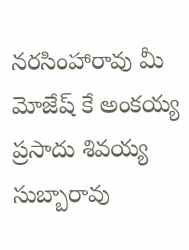నరసింహారావు మీ మోజేష్ కే అంకయ్య ప్రసాదు శివయ్య సుబ్బారావు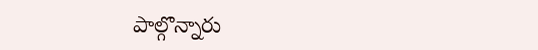పాల్గొన్నారు